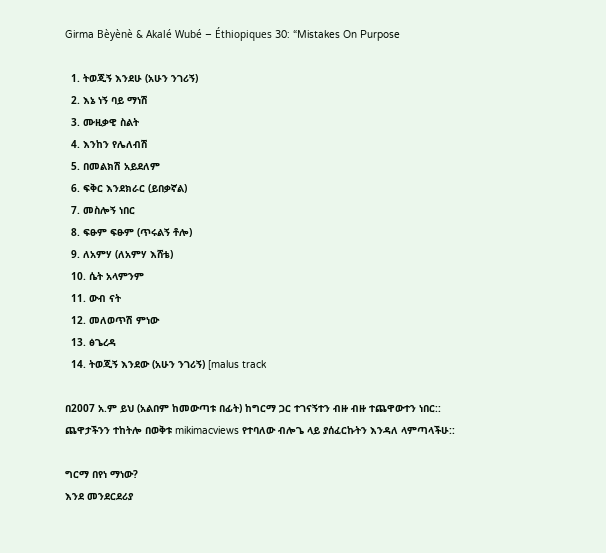Girma Bèyènè & Akalé Wubé – Éthiopiques 30: “Mistakes On Purpose

  1. ትወጂኝ እንደሁ (አሁን ንገሪኝ)
  2. እኔ ነኝ ባይ ማነሽ
  3. ሙዚቃዊ ስልት
  4. እንከን የሌለብሽ
  5. በመልክሽ አይደለም
  6. ፍቅር እንደክራር (ይበቃኛል)
  7. መስሎኝ ነበር
  8. ፍፁም ፍፁም (ጥሩልኝ ቶሎ)
  9. ለአምሃ (ለአምሃ እሸቴ)
  10. ሴት አላምንም
  11. ውብ ናት
  12. መለወጥሽ ምነው
  13. ፅጌረዳ
  14. ትወጂኝ እንደው (አሁን ንገሪኝ) [malus track

በ2007 አ.ም ይህ (አልበም ከመውጣቱ በፊት) ከግርማ ጋር ተገናኝተን ብዙ ብዙ ተጨዋውተን ነበር:: ጨዋታችንን ተከትሎ በወቅቱ mikimacviews የተባለው ብሎጌ ላይ ያሰፈርኩትን እንዳለ ላምጣላችሁ::

ግርማ በየነ ማነው?
እንደ መንደርደሪያ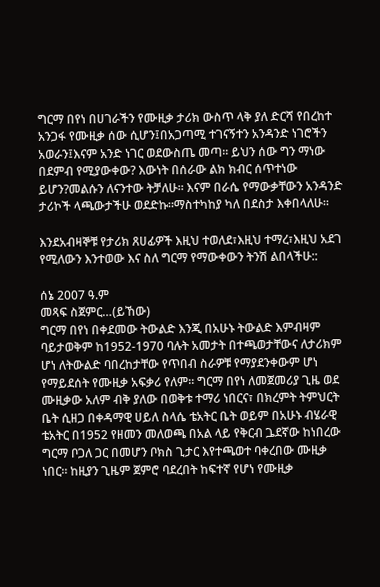ግርማ በየነ በሀገራችን የሙዚቃ ታሪክ ውስጥ ላቅ ያለ ድርሻ የበረከተ አንጋፋ የሙዚቃ ሰው ሲሆን፤በአጋጣሚ ተገናኝተን አንዳንድ ነገሮችን አወራን፤እናም አንድ ነገር ወደውስጤ መጣ። ይህን ሰው ግን ማነው በደምብ የሚያውቀው? እውነት በሰራው ልክ ክብር ሰጥተነው ይሆን?መልሱን ለናንተው ትቻለሁ። እናም በራሴ የማውቃቸውን አንዳንድ ታሪኮች ላጫውታችሁ ወደድኩ።ማስተካከያ ካለ በደስታ እቀበላለሁ።

እንደአብዛኞቹ የታሪክ ጸሀፊዎች እዚህ ተወለደ፣እዚህ ተማረ፣እዚህ አደገ የሚለውን እንተወው እና ስለ ግርማ የማውቀውን ትንሽ ልበላችሁ::

ሰኔ 2007 ዓ.ም
መጻፍ ስጀምር…(ይኸው)
ግርማ በየነ በቀደመው ትውልድ እንጂ በአሁኑ ትውልድ እምብዛም ባይታወቅም ከ1952-1970 ባሉት አመታት በተጫወታቸውና ለታሪክም ሆነ ለትውልድ ባበረከታቸው የጥበብ ስራዎቹ የማያደንቀውም ሆነ የማይደሰት የሙዚቃ አፍቃሪ የለም። ግርማ በየነ ለመጀመሪያ ጊዜ ወደ ሙዚቃው አለም ብቅ ያለው በወቅቱ ተማሪ ነበርና፣ በክረምት ትምህርት ቤት ሲዘጋ በቀዳማዊ ሀይለ ስላሴ ቴአትር ቤት ወይም በአሁኑ ብሄራዊ ቴአትር በ1952 የዘመን መለወጫ በአል ላይ የቅርብ ጔደኛው ከነበረው ግርማ ቦጋለ ጋር በመሆን ቦክስ ጊታር እየተጫወተ ባቀረበው ሙዚቃ ነበር። ከዚያን ጊዜም ጀምሮ ባደረበት ከፍተኛ የሆነ የሙዚቃ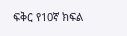ፍቅር የ10ኛ ክፍል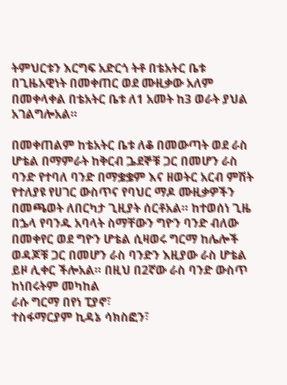ትምህርቱን እርግፍ አድርጎ ትቶ በቴአትር ቤቱ በጊዜአዊነት በመቀጠር ወደ ሙዚቃው አለም በመቀላቀል በቴአትር ቤቱ ለ1 አመት ከ3 ወራት ያህል አገልግሎአል።

በመቀጠልም ከቴአትር ቤቱ ለቆ በመውጣት ወደ ራስ ሆቴል በማምራት ከቅርብ ጔደኞቹ ጋር በመሆን ራስ ባንድ የተባለ ባንድ በማቌቌም እና ዘወትር አርብ ምሽት የተለያዩ የሀገር ውስጥና የባህር ማዶ ሙዚቃዎችን በመጫወት ለበርካታ ጊዚያት ሰርቶአል። ከተወሰነ ጊዜ በኌላ የባንዱ አባላት ስማቸውን ግዮን ባንድ ብለው በመቀየር ወደ ግዮን ሆቴል ሲዛወሩ ግርማ ከሌሎች ወዳጆቹ ጋር በመሆን ራስ ባንድን እዚያው ራስ ሆቴል ይዞ ሊቀር ችሎአል። በዚህ በ2ኛው ራስ ባንድ ውስጥ ከነበሩትም መካከል
ራሱ ግርማ በየነ ፒያኖ፣
ተስፋማርያም ኪዳኔ ሳክስፎን፣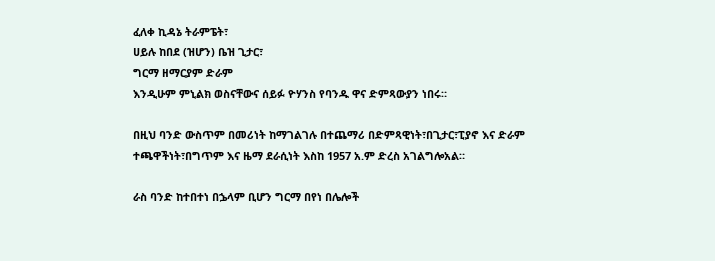ፈለቀ ኪዳኔ ትራምፔት፣
ሀይሉ ከበደ (ዝሆን) ቤዝ ጊታር፣
ግርማ ዘማርያም ድራም
እንዲሁም ምኒልክ ወስናቸውና ሰይፉ ዮሃንስ የባንዱ ዋና ድምጻውያን ነበሩ።

በዚህ ባንድ ውስጥም በመሪነት ከማገልገሉ በተጨማሪ በድምጻዊነት፣በጊታር፣ፒያኖ እና ድራም ተጫዋችነት፣በግጥም እና ዜማ ደራሲነት እስከ 1957 አ.ም ድረስ አገልግሎአል።

ራስ ባንድ ከተበተነ በኌላም ቢሆን ግርማ በየነ በሌሎች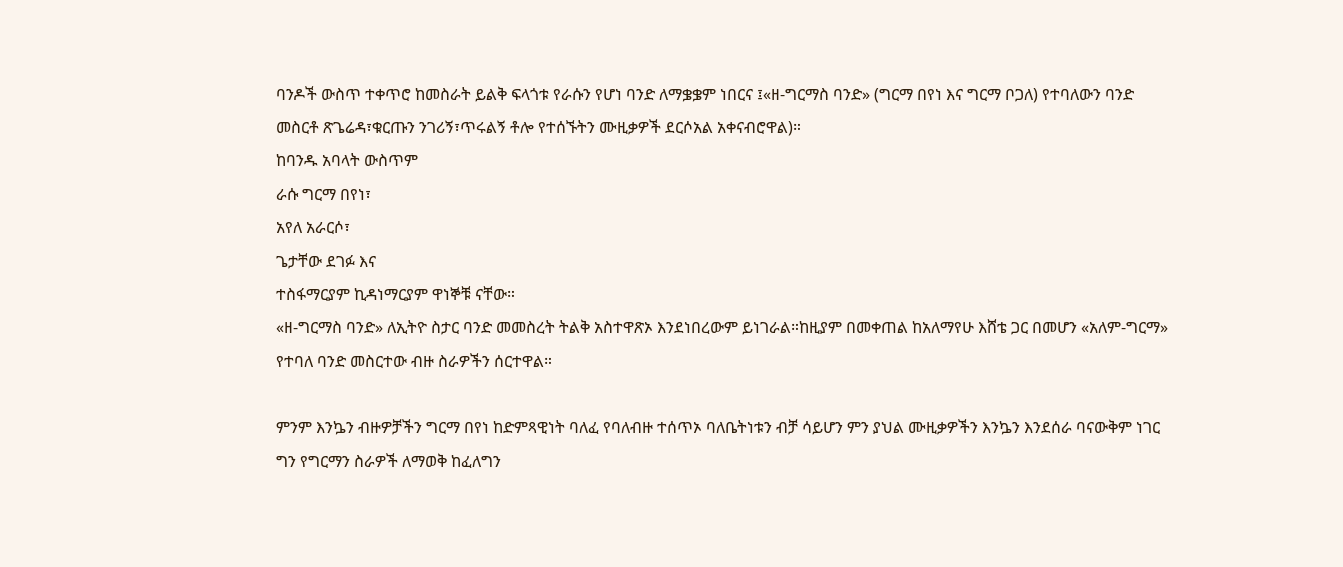ባንዶች ውስጥ ተቀጥሮ ከመስራት ይልቅ ፍላጎቱ የራሱን የሆነ ባንድ ለማቌቌም ነበርና ፤«ዘ-ግርማስ ባንድ» (ግርማ በየነ እና ግርማ ቦጋለ) የተባለውን ባንድ መስርቶ ጽጌሬዳ፣ቁርጡን ንገሪኝ፣ጥሩልኝ ቶሎ የተሰኙትን ሙዚቃዎች ደርሶአል አቀናብሮዋል)።
ከባንዱ አባላት ውስጥም
ራሱ ግርማ በየነ፣
አየለ አራርሶ፣
ጌታቸው ደገፉ እና
ተስፋማርያም ኪዳነማርያም ዋነኞቹ ናቸው።
«ዘ-ግርማስ ባንድ» ለኢትዮ ስታር ባንድ መመስረት ትልቅ አስተዋጽኦ እንደነበረውም ይነገራል።ከዚያም በመቀጠል ከአለማየሁ እሸቴ ጋር በመሆን «አለም-ግርማ» የተባለ ባንድ መስርተው ብዙ ስራዎችን ሰርተዋል።

ምንም እንኴን ብዙዎቻችን ግርማ በየነ ከድምጻዊነት ባለፈ የባለብዙ ተሰጥኦ ባለቤትነቱን ብቻ ሳይሆን ምን ያህል ሙዚቃዎችን እንኴን እንደሰራ ባናውቅም ነገር ግን የግርማን ስራዎች ለማወቅ ከፈለግን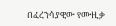በፈረንሳያዊው የሙዚቃ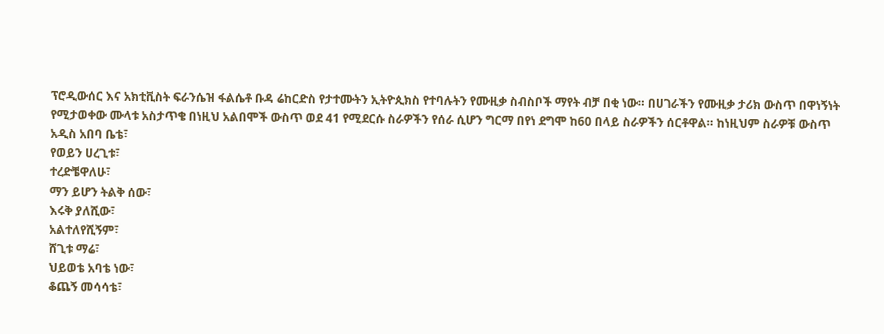ፕሮዲውሰር እና አክቲቪስት ፍራንሴዝ ፋልሴቶ ቡዳ ሬከርድስ የታተሙትን ኢትዮጲክስ የተባሉትን የሙዚቃ ስብስቦች ማየት ብቻ በቂ ነው። በሀገራችን የሙዚቃ ታሪክ ውስጥ በዋነኝነት የሚታወቀው ሙላቱ አስታጥቄ በነዚህ አልበሞች ውስጥ ወደ 41 የሚደርሱ ስራዎችን የሰራ ሲሆን ግርማ በየነ ደግሞ ከ60 በላይ ስራዎችን ሰርቶዋል። ከነዚህም ስራዎቹ ውስጥ
አዲስ አበባ ቤቴ፣
የወይን ሀረጊቱ፣
ተረድቼዋለሁ፣
ማን ይሆን ትልቅ ሰው፣
እሩቅ ያለሺው፣
አልተለየሺኝም፣
ሸጊቱ ማሬ፣
ህይወቴ አባቴ ነው፣
ቆጨኝ መሳሳቴ፣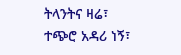ትላንትና ዛሬ፣
ተጭሮ አዳሪ ነኝ፣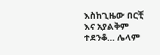እስከጊዜው በርቺ
እና አያልቅም ተደንቆ… ሌላም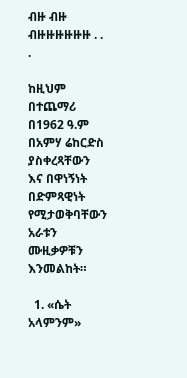ብዙ ብዙ ብዙዙዙዙዙዙ . . .

ከዚህም በተጨማሪ በ1962 ዓ.ም በአምሃ ሬከርድስ ያስቀረጻቸውን እና በዋነኝነት በድምጻዊነት የሚታወቅባቸውን አራቱን ሙዚቃዎቹን እንመልከት።

  1. «ሴት አላምንም»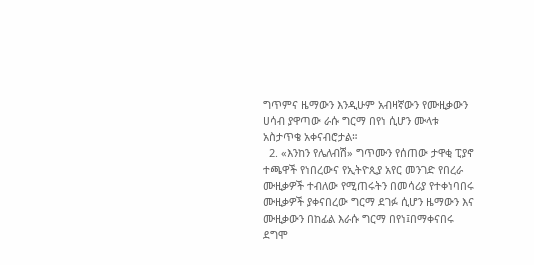ግጥምና ዜማውን እንዲሁም አብዛኛውን የሙዚቃውን ሀሳብ ያዋጣው ራሱ ግርማ በየነ ሲሆን ሙላቱ አስታጥቄ አቀናብሮታል።
  2. «እንከን የሌለብሽ» ግጥሙን የሰጠው ታዋቂ ፒያኖ ተጫዋች የነበረውና የኢትዮጲያ አየር መንገድ የበረራ ሙዚቃዎች ተብለው የሚጠሩትን በመሳሪያ የተቀነባበሩ ሙዚቃዎች ያቀናበረው ግርማ ደገፉ ሲሆን ዜማውን እና ሙዚቃውን በከፊል እራሱ ግርማ በየነ፤በማቀናበሩ ደግሞ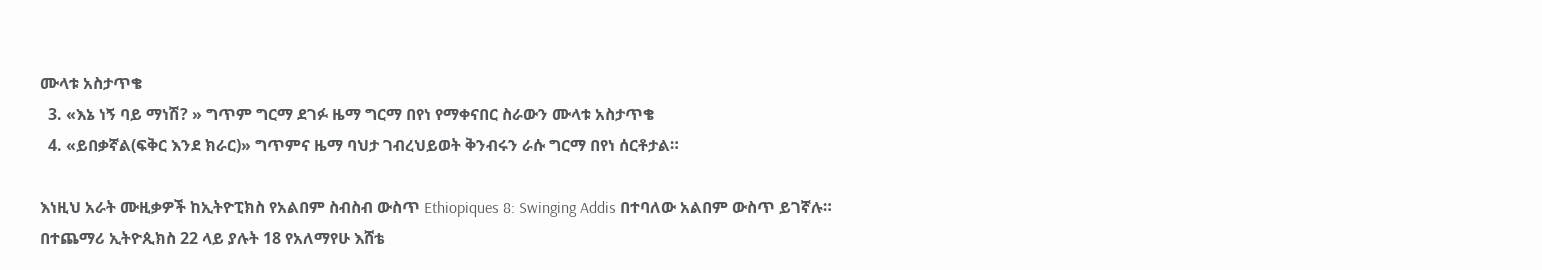ሙላቱ አስታጥቄ
  3. «እኔ ነኝ ባይ ማነሽ? » ግጥም ግርማ ደገፉ ዜማ ግርማ በየነ የማቀናበር ስራውን ሙላቱ አስታጥቄ
  4. «ይበቃኛል(ፍቅር እንደ ክራር)» ግጥምና ዜማ ባህታ ገብረህይወት ቅንብሩን ራሱ ግርማ በየነ ሰርቶታል።

እነዚህ አራት ሙዚቃዎች ከኢትዮፒክስ የአልበም ስብስብ ውስጥ Ethiopiques 8: Swinging Addis በተባለው አልበም ውስጥ ይገኛሉ።
በተጨማሪ ኢትዮጲክስ 22 ላይ ያሉት 18 የአለማየሁ እሸቴ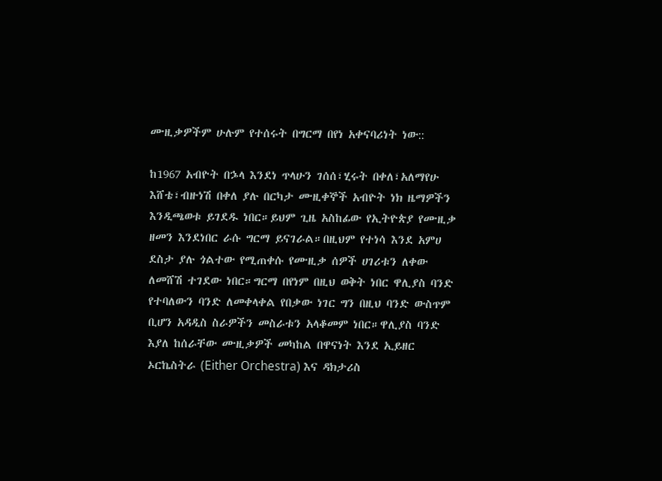ሙዚቃዎችም ሁሉም የተሰሩት በግርማ በየነ አቀናባሪነት ነው::

ከ1967 አብዮት በኌላ እንደነ ጥላሁን ገሰሰ፣ሂሩት በቀለ፣አለማየሁ እሸቴ፣ብዙነሽ በቀለ ያሉ በርካታ ሙዚቀኞች አብዮት ነክ ዜማዎችን እንዲጫወቱ ይገደዱ ነበር።ይህም ጊዜ አስከፊው የኢትዮጵያ የሙዚቃ ዘመን እንደነበር ራሱ ግርማ ይናገራል።በዚህም የተነሳ እንደ አምሀ ደስታ ያሉ ጎልተው የሚጠቀሱ የሙዚቃ ሰዎች ሀገሪቱን ለቀው ለመሸሽ ተገደው ነበር።ግርማ በየነም በዚህ ወቅት ነበር ዋሊያስ ባንድ የተባለውን ባንድ ለመቀላቀል የበቃው ነገር ግን በዚህ ባንድ ውስጥም ቢሆን አዳዲስ ስራዎችን መስራቱን አላቆመም ነበር።ዋሊያስ ባንድ እያለ ከሰራቸው ሙዚቃዎች መካከል በዋናነት እንደ ኢይዘር ኦርኬስትራ (Either Orchestra) እና ዳክታሪስ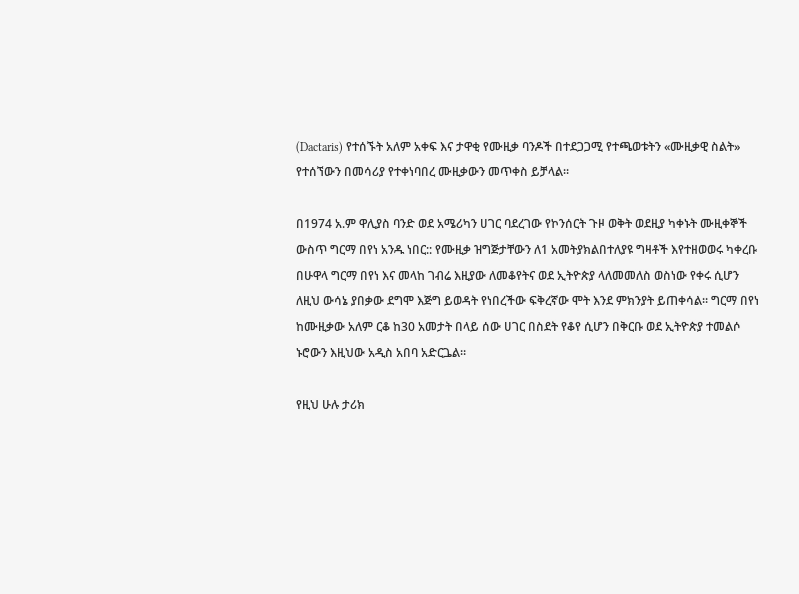(Dactaris) የተሰኙት አለም አቀፍ እና ታዋቂ የሙዚቃ ባንዶች በተደጋጋሚ የተጫወቱትን «ሙዚቃዊ ስልት» የተሰኘውን በመሳሪያ የተቀነባበረ ሙዚቃውን መጥቀስ ይቻላል።

በ1974 አ.ም ዋሊያስ ባንድ ወደ አሜሪካን ሀገር ባደረገው የኮንሰርት ጉዞ ወቅት ወደዚያ ካቀኑት ሙዚቀኞች ውስጥ ግርማ በየነ አንዱ ነበር:: የሙዚቃ ዝግጅታቸውን ለ1 አመትያክልበተለያዩ ግዛቶች እየተዘወወሩ ካቀረቡ በሁዋላ ግርማ በየነ እና መላከ ገብሬ እዚያው ለመቆየትና ወደ ኢትዮጵያ ላለመመለስ ወስነው የቀሩ ሲሆን ለዚህ ውሳኔ ያበቃው ደግሞ እጅግ ይወዳት የነበረችው ፍቅረኛው ሞት እንደ ምክንያት ይጠቀሳል። ግርማ በየነ ከሙዚቃው አለም ርቆ ከ30 አመታት በላይ ሰው ሀገር በስደት የቆየ ሲሆን በቅርቡ ወደ ኢትዮጵያ ተመልሶ ኑሮውን እዚህው አዲስ አበባ አድርጔል።

የዚህ ሁሉ ታሪክ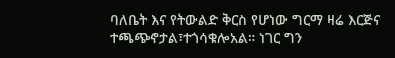ባለቤት እና የትውልድ ቅርስ የሆነው ግርማ ዛሬ እርጅና ተጫጭኖታል፣ተጎሳቁሎአል። ነገር ግን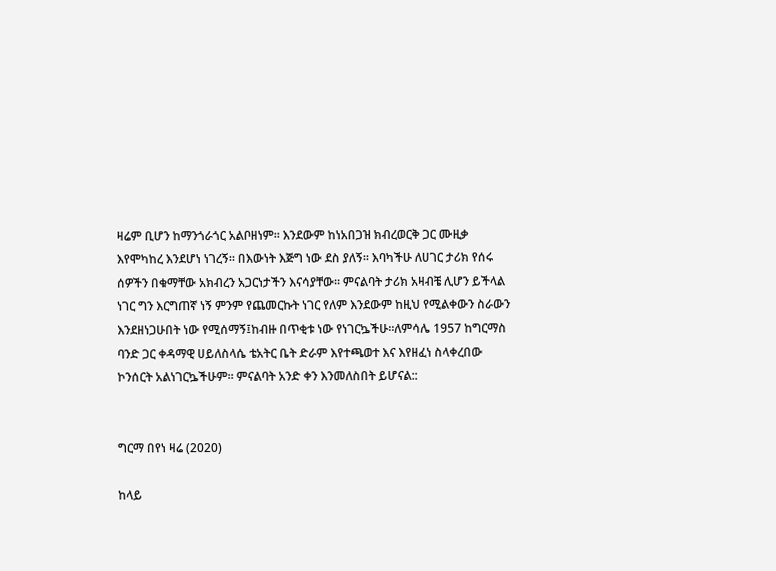ዛሬም ቢሆን ከማንጎራጎር አልቦዘነም። እንደውም ከነአበጋዝ ክብረወርቅ ጋር ሙዚቃ እየሞካከረ እንደሆነ ነገረኝ። በእውነት እጅግ ነው ደስ ያለኝ። እባካችሁ ለሀገር ታሪክ የሰሩ ሰዎችን በቁማቸው አክብረን አጋርነታችን እናሳያቸው። ምናልባት ታሪክ አዛብቼ ሊሆን ይችላል ነገር ግን እርግጠኛ ነኝ ምንም የጨመርኩት ነገር የለም እንደውም ከዚህ የሚልቀውን ስራውን እንደዘነጋሁበት ነው የሚሰማኝ፤ከብዙ በጥቂቱ ነው የነገርኴችሁ።ለምሳሌ 1957 ከግርማስ ባንድ ጋር ቀዳማዊ ሀይለስላሴ ቴአትር ቤት ድራም እየተጫወተ እና እየዘፈነ ስላቀረበው ኮንሰርት አልነገርኴችሁም። ምናልባት አንድ ቀን እንመለስበት ይሆናል::


ግርማ በየነ ዛሬ (2020)

ከላይ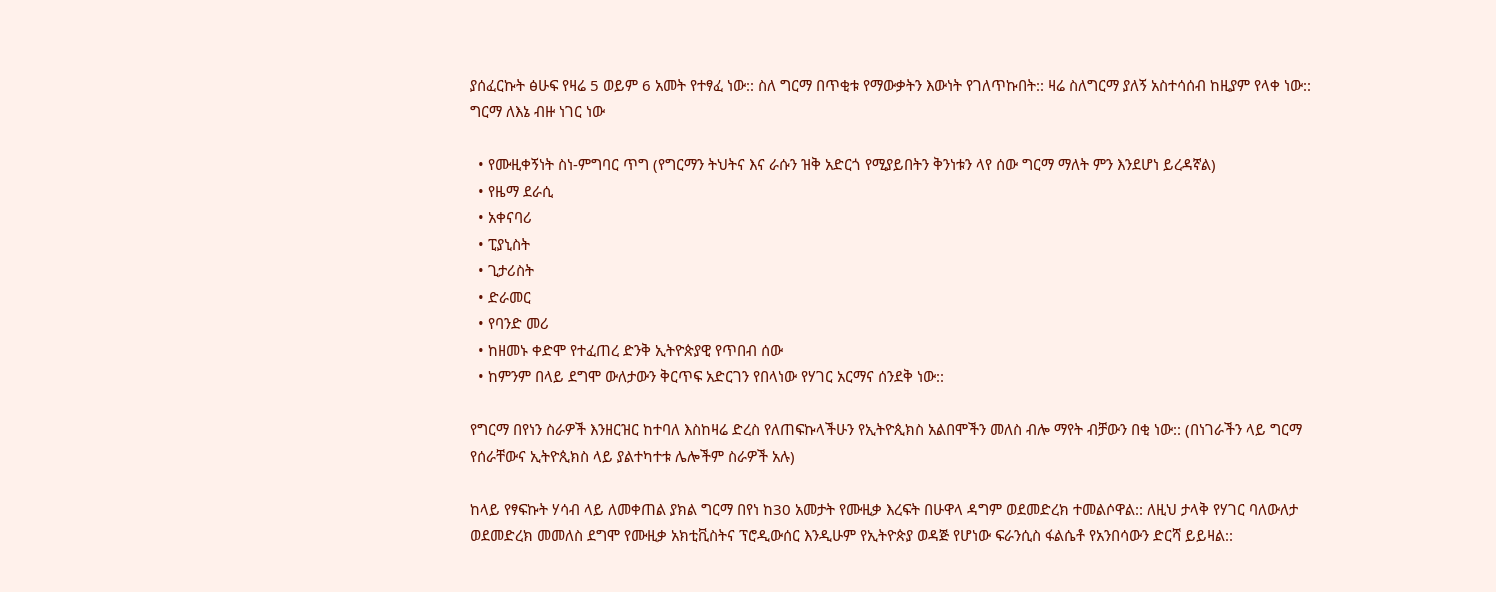ያሰፈርኩት ፅሁፍ የዛሬ 5 ወይም 6 አመት የተፃፈ ነው:: ስለ ግርማ በጥቂቱ የማውቃትን እውነት የገለጥኩበት:: ዛሬ ስለግርማ ያለኝ አስተሳሰብ ከዚያም የላቀ ነው:: ግርማ ለእኔ ብዙ ነገር ነው

  • የሙዚቀኝነት ስነ-ምግባር ጥግ (የግርማን ትህትና እና ራሱን ዝቅ አድርጎ የሚያይበትን ቅንነቱን ላየ ሰው ግርማ ማለት ምን እንደሆነ ይረዳኛል)
  • የዜማ ደራሲ
  • አቀናባሪ
  • ፒያኒስት
  • ጊታሪስት
  • ድራመር
  • የባንድ መሪ
  • ከዘመኑ ቀድሞ የተፈጠረ ድንቅ ኢትዮጵያዊ የጥበብ ሰው
  • ከምንም በላይ ደግሞ ውለታውን ቅርጥፍ አድርገን የበላነው የሃገር አርማና ሰንደቅ ነው::

የግርማ በየነን ስራዎች እንዘርዝር ከተባለ እስከዛሬ ድረስ የለጠፍኩላችሁን የኢትዮጲክስ አልበሞችን መለስ ብሎ ማየት ብቻውን በቂ ነው:: (በነገራችን ላይ ግርማ የሰራቸውና ኢትዮጲክስ ላይ ያልተካተቱ ሌሎችም ስራዎች አሉ)

ከላይ የፃፍኩት ሃሳብ ላይ ለመቀጠል ያክል ግርማ በየነ ከ30 አመታት የሙዚቃ እረፍት በሁዋላ ዳግም ወደመድረክ ተመልሶዋል:: ለዚህ ታላቅ የሃገር ባለውለታ ወደመድረክ መመለስ ደግሞ የሙዚቃ አክቲቪስትና ፕሮዲውሰር እንዲሁም የኢትዮጵያ ወዳጅ የሆነው ፍራንሲስ ፋልሴቶ የአንበሳውን ድርሻ ይይዛል::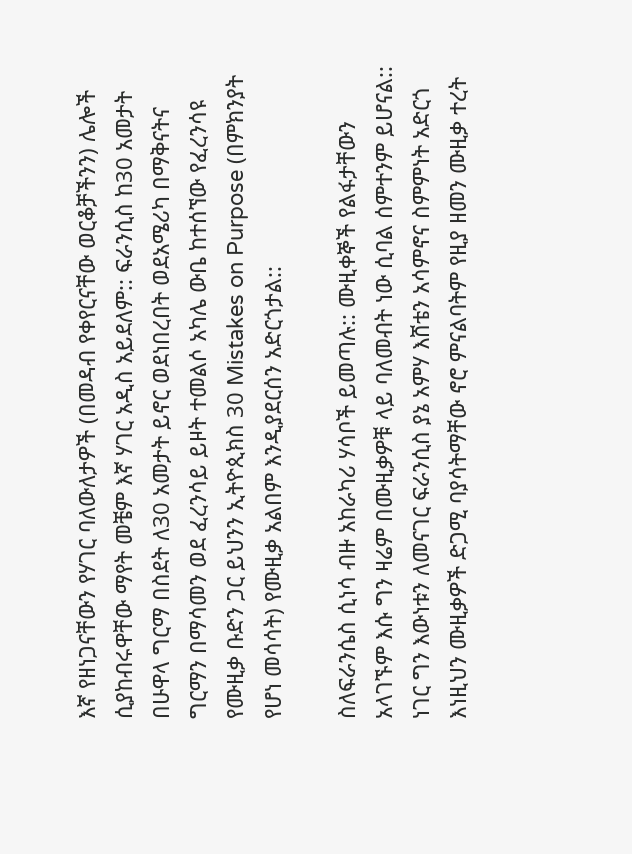እኛ የዘነጋናቸውን የሃገር ባለውለታዎች (በመዳብ የቀየርናቸው ወርቆቻችንን) ሌሎች ሲያከብሩዋቸው ማየት መቼም እኛ ሃገር አዲስ አይደለም:: ፍራንሲስ ከ30 አመታት በሁዋላ ግርማ በስደት ለ30 አመታት ይኖር ወደነበረበት ወደአሜሪካ በማቅናትና ግርማን በማሳመን ወደ ፈረንሳይ ይዞት ተመልሶ አካሌ ውቤ ከተሰኘው የፈረንሳዩ የሙዚቃ ቡድን ጋር ይህንን ኢትዮጲክስ 30 Mistakes on Purpose (በምክንያት የሆነ መሳሳት) የሙዚቃ አልበም እንዲያደርሰን አድርጎታል::

ስለፍራንሴስ ሲነሳ ብዙ አከራካሪ ሃሳቦች ይመጣሉ:: ሙዚቀኞች የልፋታቸውን አላገኙም እሱ ግን ዛሬም በሙዚቃዎቹ ላይ ባለመብት ነው ሲባል ሰምተንም ይሆናል:: ነገር ግን እውነቱን ለመናገር ፍራንሲስ ያኔ አምሃ እሸቴን አሳምኖና ስምምነት አድርጎ እነዚህን ሙዚቃዎች ድጋሚ ባያሳትማቸው ኖሮ ምናልባትም የዚያ ዘመን ሙዚቃ ተረት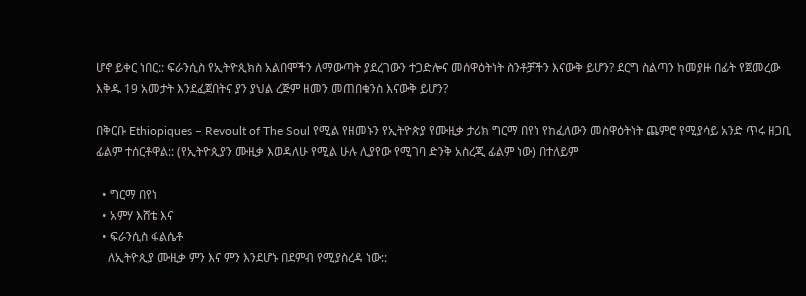ሆኖ ይቀር ነበር:: ፍራንሲስ የኢትዮጲክስ አልበሞችን ለማውጣት ያደረገውን ተጋድሎና መሰዋዕትነት ስንቶቻችን እናውቅ ይሆን? ደርግ ስልጣን ከመያዙ በፊት የጀመረው እቅዱ 19 አመታት እንደፈጀበትና ያን ያህል ረጅም ዘመን መጠበቁንስ እናውቅ ይሆን?

በቅርቡ Ethiopiques – Revoult of The Soul የሚል የዘመኑን የኢትዮጵያ የሙዚቃ ታሪክ ግርማ በየነ የከፈለውን መስዋዕትነት ጨምሮ የሚያሳይ አንድ ጥሩ ዘጋቢ ፊልም ተሰርቶዋል:: (የኢትዮጲያን ሙዚቃ እወዳለሁ የሚል ሁሉ ሊያየው የሚገባ ድንቅ አስረጂ ፊልም ነው) በተለይም

  • ግርማ በየነ
  • አምሃ እሸቴ እና
  • ፍራንሲስ ፋልሴቶ
    ለኢትዮጲያ ሙዚቃ ምን እና ምን እንደሆኑ በደምብ የሚያስረዳ ነው::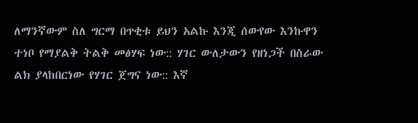ለማንኛውም ስለ ግርማ በጥቂቱ ይህን አልኩ እንጂ ሰውየው እንኩዋን ተነቦ የማያልቅ ትልቅ መፅሃፍ ነው:: ሃገር ውለታውን የዘነጋች በስራው ልክ ያላከበርነው የሃገር ጀግና ነው:: እኛ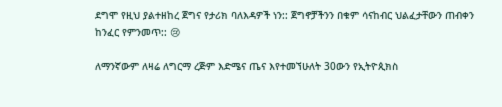ደግሞ የዚህ ያልተዘከረ ጀግና የታሪክ ባለእዳዎች ነን:: ጀግኖቻችንን በቁም ሳናከብር ህልፈታቸውን ጠብቀን ከንፈር የምንመጥ:: 😢

ለማንኛውም ለዛሬ ለግርማ ረጅም እድሜና ጤና እየተመኘሁለት 30ውን የኢትዮጲክስ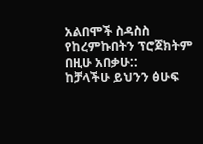አልበሞች ስዳስስ የከረምኩበትን ፕሮጀክትም በዚሁ አበቃሁ::
ከቻላችሁ ይህንን ፅሁፍ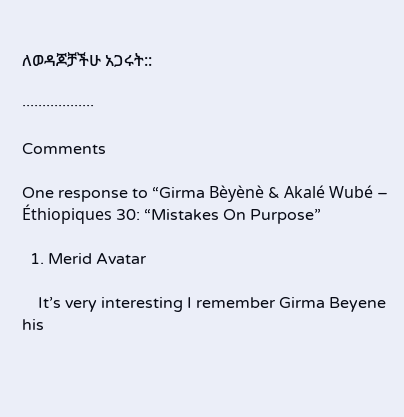ለወዳጆቻችሁ አጋሩት::

··················

Comments

One response to “Girma Bèyènè & Akalé Wubé – Éthiopiques 30: “Mistakes On Purpose”

  1. Merid Avatar

    It’s very interesting I remember Girma Beyene his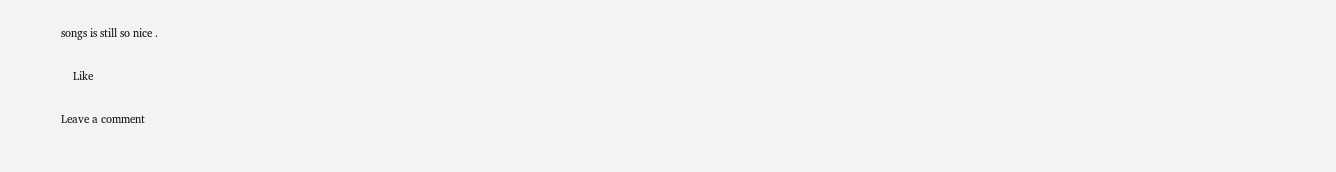songs is still so nice .

    Like

Leave a comment